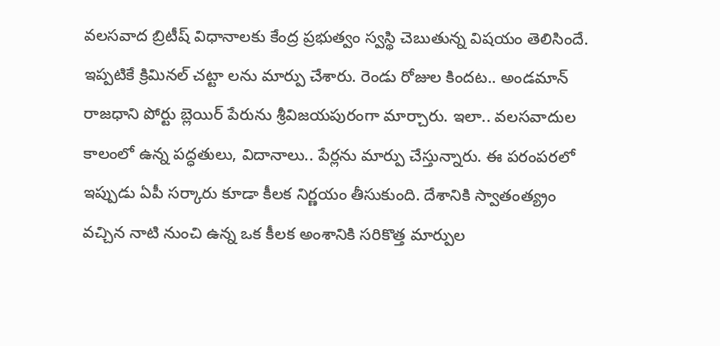వలసవాద బ్రిటీష్ విధానాలకు కేంద్ర ప్రభుత్వం స్వస్థి చెబుతున్న విషయం తెలిసిందే. ఇప్పటికే క్రిమినల్ చట్టా లను మార్పు చేశారు. రెండు రోజుల కిందట.. అండమాన్ రాజధాని పోర్టు బ్లెయిర్ పేరును శ్రీవిజయపురంగా మార్చారు. ఇలా.. వలసవాదుల కాలంలో ఉన్న పద్ధతులు, విదానాలు.. పేర్లను మార్పు చేస్తున్నారు. ఈ పరంపరలో ఇప్పుడు ఏపీ సర్కారు కూడా కీలక నిర్ణయం తీసుకుంది. దేశానికి స్వాతంత్య్రం వచ్చిన నాటి నుంచి ఉన్న ఒక కీలక అంశానికి సరికొత్త మార్పుల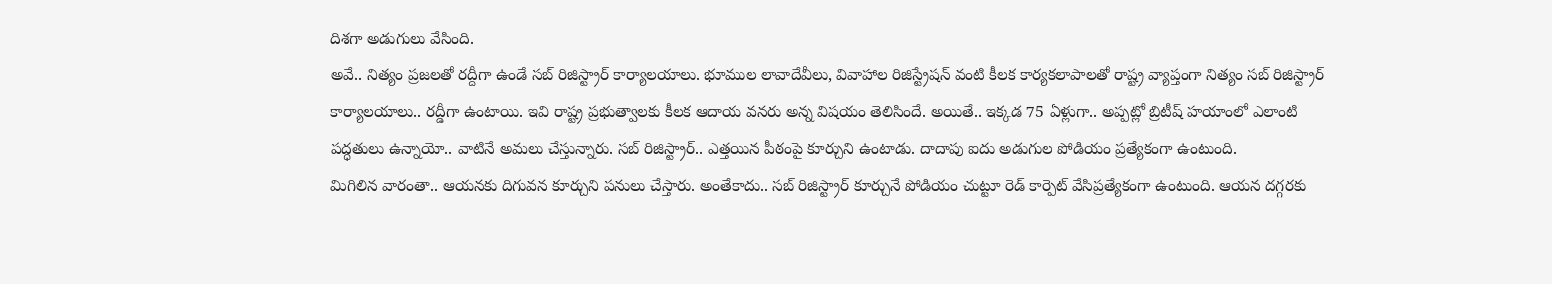దిశగా అడుగులు వేసింది.
అవే.. నిత్యం ప్రజలతో రద్దీగా ఉండే సబ్ రిజిస్ట్రార్ కార్యాలయాలు. భూముల లావాదేవీలు, వివాహాల రిజిస్ట్రేషన్ వంటి కీలక కార్యకలాపాలతో రాష్ట్ర వ్యాప్తంగా నిత్యం సబ్ రిజిస్ట్రార్ కార్యాలయాలు.. రద్డీగా ఉంటాయి. ఇవి రాష్ట్ర ప్రభుత్వాలకు కీలక ఆదాయ వనరు అన్న విషయం తెలిసిందే. అయితే.. ఇక్కడ 75 ఏళ్లుగా.. అప్పట్లో బ్రిటీష్ హయాంలో ఎలాంటి పద్ధతులు ఉన్నాయో.. వాటినే అమలు చేస్తున్నారు. సబ్ రిజిస్ట్రార్.. ఎత్తయిన పీఠంపై కూర్చుని ఉంటాడు. దాదాపు ఐదు అడుగుల పోడియం ప్రత్యేకంగా ఉంటుంది.
మిగిలిన వారంతా.. ఆయనకు దిగువన కూర్చుని పనులు చేస్తారు. అంతేకాదు.. సబ్ రిజిస్ట్రార్ కూర్చునే పోడియం చుట్టూ రెడ్ కార్పెట్ వేసిప్రత్యేకంగా ఉంటుంది. ఆయన దగ్గరకు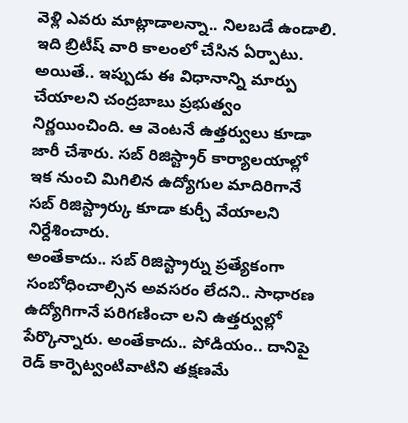వెళ్లి ఎవరు మాట్లాడాలన్నా.. నిలబడే ఉండాలి. ఇది బ్రిటీష్ వారి కాలంలో చేసిన ఏర్పాటు. అయితే.. ఇప్పుడు ఈ విధానాన్ని మార్పు చేయాలని చంద్రబాబు ప్రభుత్వం నిర్ణయించింది. ఆ వెంటనే ఉత్తర్వులు కూడా జారీ చేశారు. సబ్ రిజిస్ట్రార్ కార్యాలయాల్లో ఇక నుంచి మిగిలిన ఉద్యోగుల మాదిరిగానే సబ్ రిజిస్ట్రార్కు కూడా కుర్చీ వేయాలని నిర్దేశించారు.
అంతేకాదు.. సబ్ రిజిస్ట్రార్ను ప్రత్యేకంగా సంబోధించాల్సిన అవసరం లేదని.. సాధారణ ఉద్యోగిగానే పరిగణించా లని ఉత్తర్వుల్లో పేర్కొన్నారు. అంతేకాదు.. పోడియం.. దానిపై రెడ్ కార్పెట్వంటివాటిని తక్షణమే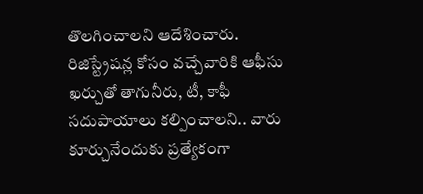తొలగించాలని ఆదేశించారు. రిజిస్ట్రేషన్ల కోసం వచ్చేవారికి ఆఫీసు ఖర్చుతో తాగునీరు, టీ, కాఫీ సదుపాయాలు కల్పించాలని.. వారు కూర్చునేందుకు ప్రత్యేకంగా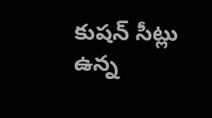కుషన్ సీట్లు ఉన్న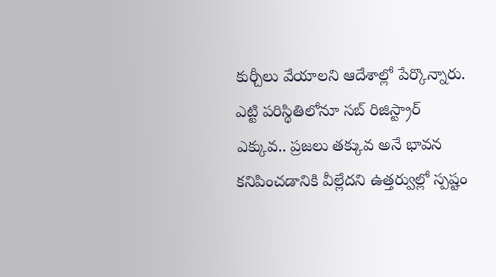కుర్చీలు వేయాలని ఆదేశాల్లో పేర్కొన్నారు. ఎట్టి పరిస్థితిలోనూ సబ్ రిజిస్ట్రార్ ఎక్కువ.. ప్రజలు తక్కువ అనే భావన కనిపించడానికి వీల్లేదని ఉత్తర్వుల్లో స్పష్టం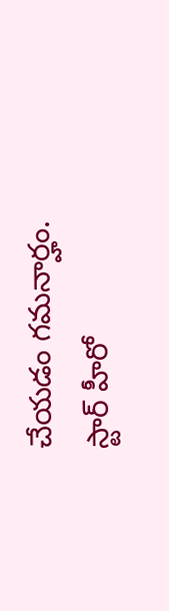చేయడం గమనార్హం.
స్టార్ హీరో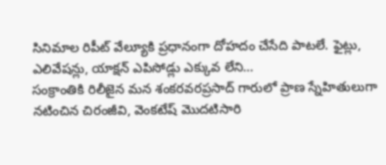సినిమాల రిపీట్ వేల్యూకి ప్రధానంగా దోహదం చేసేది పాటలే. ఫైట్లు, ఎలివేషన్లు, యాక్షన్ ఎపిసోడ్లు ఎక్కువ లేని…
సంక్రాంతికి రిలీజైన మన శంకరవరప్రసాద్ గారులో ప్రాణ స్నేహితులుగా నటించిన చిరంజీవి, వెంకటేష్ మొదటిసారి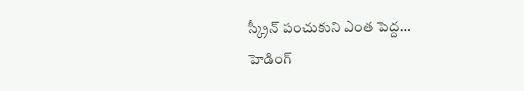స్క్రీన్ పంచుకుని ఎంత పెద్ద…
హెడింగ్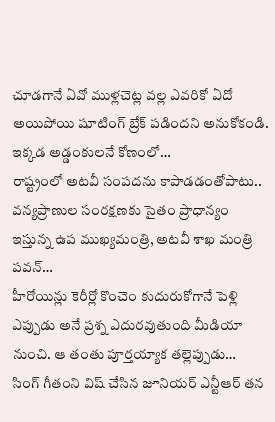చూడగానే ఏవో ముళ్లచెట్ల వల్ల ఎవరికో ఏదో అయిపోయి షూటింగ్ బ్రేక్ పడిందని అనుకోకండి. ఇక్కడ అడ్డంకులనే కోణంలో…
రాష్ట్రంలో అటవీ సంపదను కాపాడడంతోపాటు.. వన్యప్రాణుల సంరక్షణకు సైతం ప్రాధాన్యం ఇస్తున్న ఉప ముఖ్యమంత్రి, అటవీ శాఖ మంత్రి పవన్…
హీరోయిన్లు కెరీర్లో కొంచెం కుదురుకోగానే పెళ్లి ఎప్పుడు అనే ప్రశ్న ఎదురవుతుంది మీడియా నుంచి. ఆ తంతు పూర్తయ్యాక తల్లెప్పుడు…
సింగ్ గీతంని విష్ చేసిన జూనియర్ ఎన్టీఆర్ తన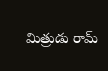మిత్రుడు రామ్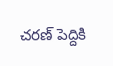చరణ్ పెద్దికి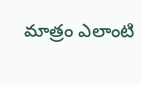మాత్రం ఎలాంటి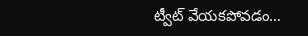ట్వీట్ వేయకపోవడం…